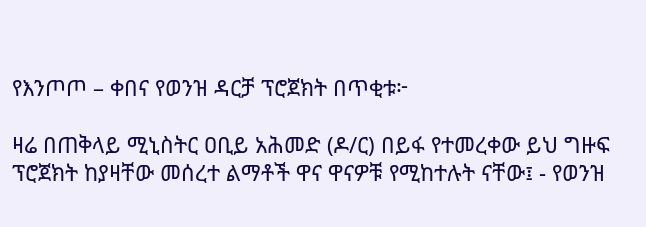የእንጦጦ – ቀበና የወንዝ ዳርቻ ፕሮጀክት በጥቂቱ፦

ዛሬ በጠቅላይ ሚኒስትር ዐቢይ አሕመድ (ዶ/ር) በይፋ የተመረቀው ይህ ግዙፍ ፕሮጀክት ከያዛቸው መሰረተ ልማቶች ዋና ዋናዎቹ የሚከተሉት ናቸው፤ - የወንዝ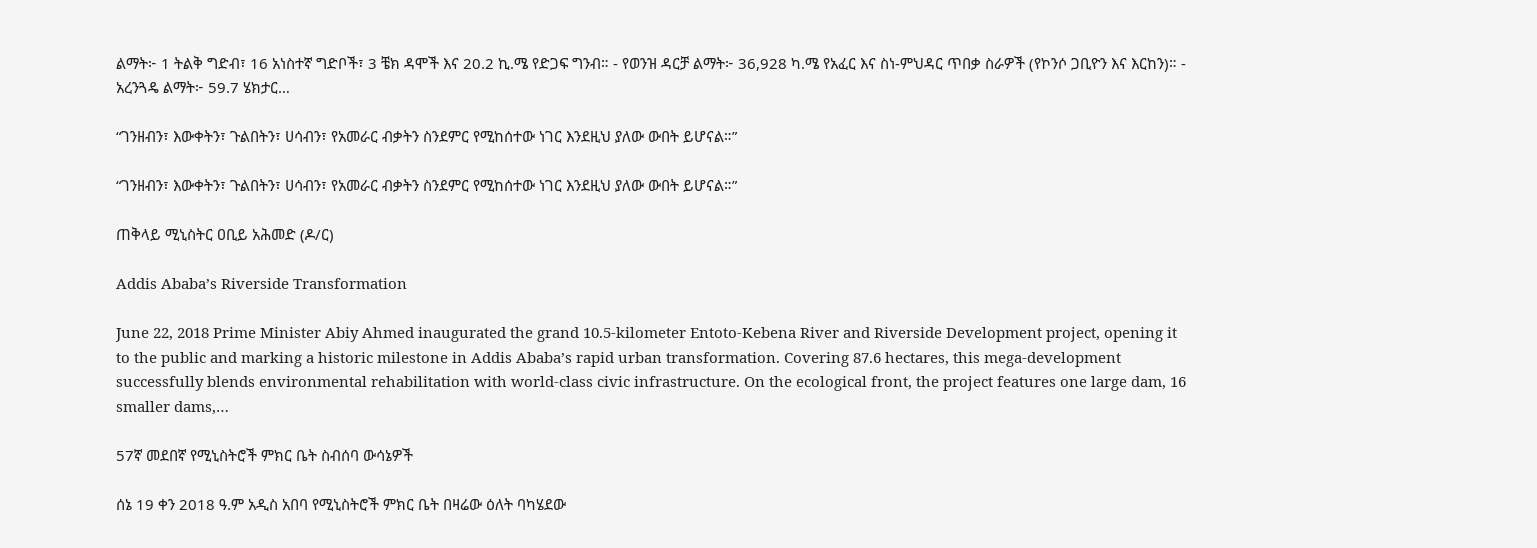ልማት፦ 1 ትልቅ ግድብ፣ 16 አነስተኛ ግድቦች፣ 3 ቼክ ዳሞች እና 20.2 ኪ.ሜ የድጋፍ ግንብ። - የወንዝ ዳርቻ ልማት፦ 36,928 ካ.ሜ የአፈር እና ስነ-ምህዳር ጥበቃ ስራዎች (የኮንሶ ጋቢዮን እና እርከን)። - አረንጓዴ ልማት፦ 59.7 ሄክታር…

“ገንዘብን፣ እውቀትን፣ ጉልበትን፣ ሀሳብን፣ የአመራር ብቃትን ስንደምር የሚከሰተው ነገር እንደዚህ ያለው ውበት ይሆናል።”

“ገንዘብን፣ እውቀትን፣ ጉልበትን፣ ሀሳብን፣ የአመራር ብቃትን ስንደምር የሚከሰተው ነገር እንደዚህ ያለው ውበት ይሆናል።”

ጠቅላይ ሚኒስትር ዐቢይ አሕመድ (ዶ/ር)

Addis Ababa’s Riverside Transformation

June 22, 2018 Prime Minister Abiy Ahmed inaugurated the grand 10.5-kilometer Entoto-Kebena River and Riverside Development project, opening it to the public and marking a historic milestone in Addis Ababa’s rapid urban transformation. Covering 87.6 hectares, this mega-development successfully blends environmental rehabilitation with world-class civic infrastructure. On the ecological front, the project features one large dam, 16 smaller dams,…

57ኛ መደበኛ የሚኒስትሮች ምክር ቤት ስብሰባ ውሳኔዎች

ሰኔ 19 ቀን 2018 ዓ.ም አዲስ አበባ የሚኒስትሮች ምክር ቤት በዛሬው ዕለት ባካሄደው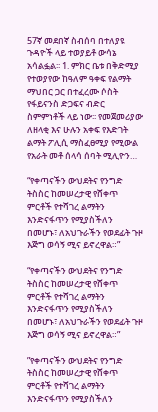57ኛ መደበኛ ስብሰባ በተለያዩ ጉዳዮች ላይ ተወያይቶ ውሳኔ አሳልፏል፡፡ 1. ምክር ቤቱ በቅድሚያ የተወያየው ከዓለም ዓቀፍ የልማት ማህበር ጋር በተፈረሙ ሶስት የፋይናንስ ድጋፍና ብድር ስምምነቶች ላይ ነው፡፡ የመጀመሪያው ለዘላቂ እና ሁሉን አቀፍ የእድገት ልማት ፖሊሲ ማስፈፀሚያ የሚውል የአራት መቶ ሰላሳ ሰባት ሚሊዮን…

“የቀጣናችን ውህደትና የንግድ ትስስር ከመሠረታዊ የሸቀጥ ምርቶች የተሻገረ ልማትን እንድናፋጥን የሚያስችለን በመሆኑ፣ ለአህጉራችን የወደፊት ጉዞ እጅግ ወሳኝ ሚና ይኖረዋል።”

“የቀጣናችን ውህደትና የንግድ ትስስር ከመሠረታዊ የሸቀጥ ምርቶች የተሻገረ ልማትን እንድናፋጥን የሚያስችለን በመሆኑ፣ ለአህጉራችን የወደፊት ጉዞ እጅግ ወሳኝ ሚና ይኖረዋል።”

”የቀጣናችን ውህደትና የንግድ ትስስር ከመሠረታዊ የሸቀጥ ምርቶች የተሻገረ ልማትን እንድናፋጥን የሚያስችለን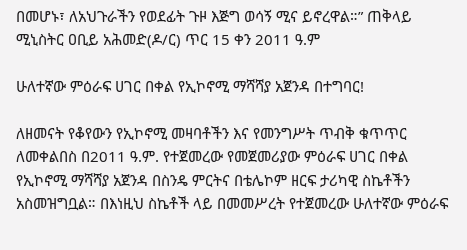በመሆኑ፣ ለአህጉራችን የወደፊት ጉዞ እጅግ ወሳኝ ሚና ይኖረዋል።” ጠቅላይ ሚኒስትር ዐቢይ አሕመድ(ዶ/ር) ጥር 15 ቀን 2011 ዓ.ም

ሁለተኛው ምዕራፍ ሀገር በቀል የኢኮኖሚ ማሻሻያ አጀንዳ በተግባር!

ለዘመናት የቆየውን የኢኮኖሚ መዛባቶችን እና የመንግሥት ጥብቅ ቁጥጥር ለመቀልበስ በ2011 ዓ.ም. የተጀመረው የመጀመሪያው ምዕራፍ ሀገር በቀል የኢኮኖሚ ማሻሻያ አጀንዳ በስንዴ ምርትና በቴሌኮም ዘርፍ ታሪካዊ ስኬቶችን አስመዝግቧል። በእነዚህ ስኬቶች ላይ በመመሥረት የተጀመረው ሁለተኛው ምዕራፍ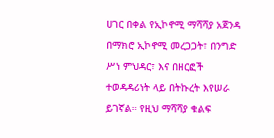ሀገር በቀል የኢኮኖሚ ማሻሻያ አጀንዳ በማክሮ ኢኮኖሚ መረጋጋት፣ በንግድ ሥነ ምህዳር፣ እና በዘርፎች ተወዳዳሪነት ላይ በትኩረት እየሠራ ይገኛል። የዚህ ማሻሻያ ቁልፍ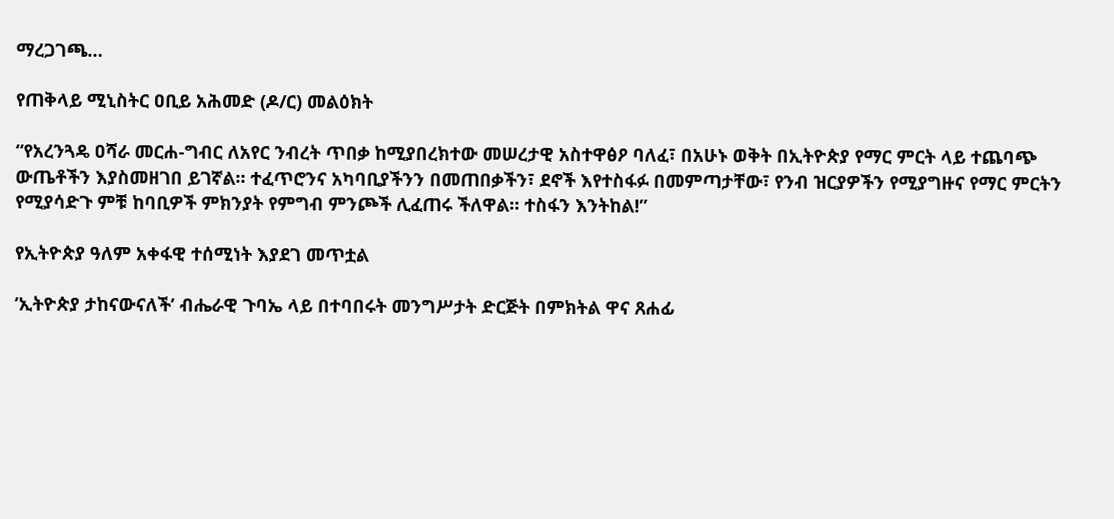ማረጋገጫ…

የጠቅላይ ሚኒስትር ዐቢይ አሕመድ (ዶ/ር) መልዕክት

“የአረንጓዴ ዐሻራ መርሐ-ግብር ለአየር ንብረት ጥበቃ ከሚያበረክተው መሠረታዊ አስተዋፅዖ ባለፈ፣ በአሁኑ ወቅት በኢትዮጵያ የማር ምርት ላይ ተጨባጭ ውጤቶችን እያስመዘገበ ይገኛል። ተፈጥሮንና አካባቢያችንን በመጠበቃችን፣ ደኖች እየተስፋፉ በመምጣታቸው፣ የንብ ዝርያዎችን የሚያግዙና የማር ምርትን የሚያሳድጉ ምቹ ከባቢዎች ምክንያት የምግብ ምንጮች ሊፈጠሩ ችለዋል። ተስፋን እንትከል!”

የኢትዮጵያ ዓለም አቀፋዊ ተሰሚነት እያደገ መጥቷል

’ኢትዮጵያ ታከናውናለች’ ብሔራዊ ጉባኤ ላይ በተባበሩት መንግሥታት ድርጅት በምክትል ዋና ጸሐፊ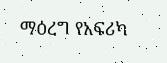ማዕረግ የአፍሪካ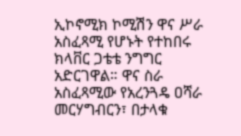ኢኮኖሚክ ኮሚሽን ዋና ሥራ አስፈጻሚ የሆኑት የተከበሩ ክላቨር ጋቴቴ ንግግር አድርገዋል። ዋና ስራ አስፈጻሚው የአረንጓዴ ዐሻራ መርሃግብርን፣ በታላቁ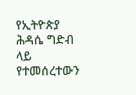የኢትዮጵያ ሕዳሴ ግድብ ላይ የተመሰረተውን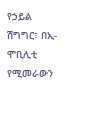የኃይል ሽግግር፣ በኢ-ሞቢሊቲ የሚመራውን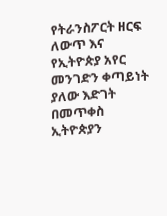የትራንስፖርት ዘርፍ ለውጥ እና የኢትዮጵያ አየር መንገድን ቀጣይነት ያለው እድገት በመጥቀስ ኢትዮጵያን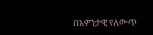በአዎንታዊ የለውጥ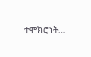ተሞክሮነት…